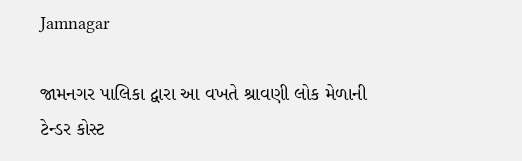Jamnagar

જામનગર પાલિકા દ્વારા આ વખતે શ્રાવણી લોક મેળાની ટેન્ડર કોસ્ટ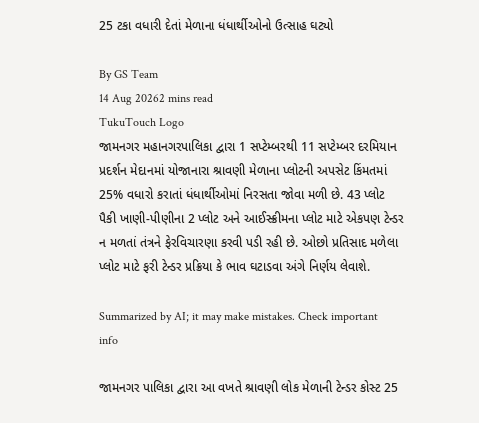25 ટકા વધારી દેતાં મેળાના ધંધાર્થીઓનો ઉત્સાહ ઘટ્યો

By GS Team
14 Aug 20262 mins read
TukuTouch Logo
જામનગર મહાનગરપાલિકા દ્વારા 1 સપ્ટેમ્બરથી 11 સપ્ટેમ્બર દરમિયાન પ્રદર્શન મેદાનમાં યોજાનારા શ્રાવણી મેળાના પ્લોટની અપસેટ કિંમતમાં 25% વધારો કરાતાં ધંધાર્થીઓમાં નિરસતા જોવા મળી છે. 43 પ્લોટ પૈકી ખાણી-પીણીના 2 પ્લોટ અને આઈસ્ક્રીમના પ્લોટ માટે એકપણ ટેન્ડર ન મળતાં તંત્રને ફેરવિચારણા કરવી પડી રહી છે. ઓછો પ્રતિસાદ મળેલા પ્લોટ માટે ફરી ટેન્ડર પ્રક્રિયા કે ભાવ ઘટાડવા અંગે નિર્ણય લેવાશે.

Summarized by AI; it may make mistakes. Check important info

જામનગર પાલિકા દ્વારા આ વખતે શ્રાવણી લોક મેળાની ટેન્ડર કોસ્ટ 25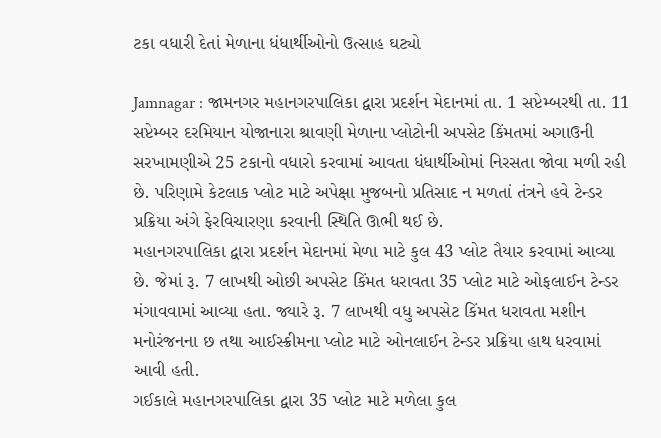ટકા વધારી દેતાં મેળાના ધંધાર્થીઓનો ઉત્સાહ ઘટ્યો

Jamnagar : જામનગર મહાનગરપાલિકા દ્વારા પ્રદર્શન મેદાનમાં તા. 1 સપ્ટેમ્બરથી તા. 11 સપ્ટેમ્બર દરમિયાન યોજાનારા શ્રાવણી મેળાના પ્લોટોની અપસેટ કિંમતમાં અગાઉની સરખામણીએ 25 ટકાનો વધારો કરવામાં આવતા ધંધાર્થીઓમાં નિરસતા જોવા મળી રહી છે. પરિણામે કેટલાક પ્લોટ માટે અપેક્ષા મુજબનો પ્રતિસાદ ન મળતાં તંત્રને હવે ટેન્ડર પ્રક્રિયા અંગે ફેરવિચારણા કરવાની સ્થિતિ ઊભી થઈ છે.
મહાનગરપાલિકા દ્વારા પ્રદર્શન મેદાનમાં મેળા માટે કુલ 43 પ્લોટ તૈયાર કરવામાં આવ્યા છે. જેમાં રૂ. 7 લાખથી ઓછી અપસેટ કિંમત ધરાવતા 35 પ્લોટ માટે ઓફલાઈન ટેન્ડર મંગાવવામાં આવ્યા હતા. જ્યારે રૂ. 7 લાખથી વધુ અપસેટ કિંમત ધરાવતા મશીન મનોરંજનના છ તથા આઈસ્ક્રીમના પ્લોટ માટે ઓનલાઈન ટેન્ડર પ્રક્રિયા હાથ ધરવામાં આવી હતી.
ગઈકાલે મહાનગરપાલિકા દ્વારા 35 પ્લોટ માટે મળેલા કુલ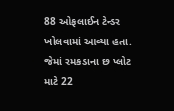88 ઓફલાઈન ટેન્ડર ખોલવામાં આવ્યા હતા. જેમાં રમકડાના છ પ્લોટ માટે 22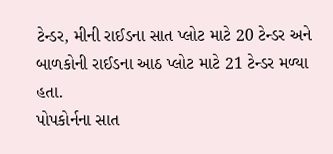ટેન્ડર, મીની રાઈડના સાત પ્લોટ માટે 20 ટેન્ડર અને બાળકોની રાઈડના આઠ પ્લોટ માટે 21 ટેન્ડર મળ્યા હતા.
પોપકોર્નના સાત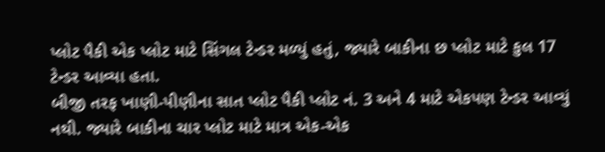પ્લોટ પૈકી એક પ્લોટ માટે સિંગલ ટેન્ડર મળ્યું હતું, જ્યારે બાકીના છ પ્લોટ માટે કુલ 17 ટેન્ડર આવ્યા હતા.
બીજી તરફ ખાણી-પીણીના સાત પ્લોટ પૈકી પ્લોટ નં. 3 અને 4 માટે એકપણ ટેન્ડર આવ્યું નથી. જ્યારે બાકીના ચાર પ્લોટ માટે માત્ર એક-એક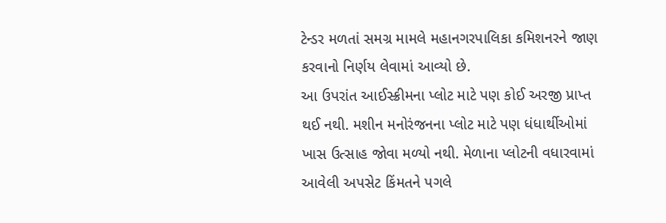ટેન્ડર મળતાં સમગ્ર મામલે મહાનગરપાલિકા કમિશનરને જાણ કરવાનો નિર્ણય લેવામાં આવ્યો છે.
આ ઉપરાંત આઈસ્ક્રીમના પ્લોટ માટે પણ કોઈ અરજી પ્રાપ્ત થઈ નથી. મશીન મનોરંજનના પ્લોટ માટે પણ ધંધાર્થીઓમાં ખાસ ઉત્સાહ જોવા મળ્યો નથી. મેળાના પ્લોટની વધારવામાં આવેલી અપસેટ કિંમતને પગલે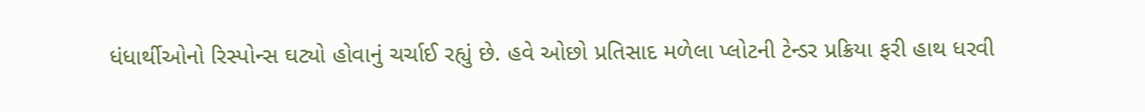ધંધાર્થીઓનો રિસ્પોન્સ ઘટ્યો હોવાનું ચર્ચાઈ રહ્યું છે. હવે ઓછો પ્રતિસાદ મળેલા પ્લોટની ટેન્ડર પ્રક્રિયા ફરી હાથ ધરવી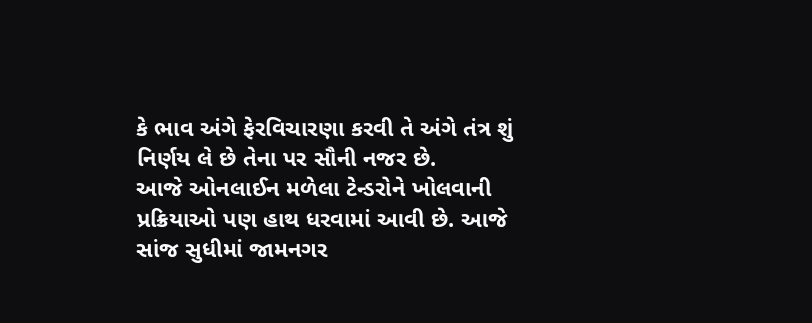કે ભાવ અંગે ફેરવિચારણા કરવી તે અંગે તંત્ર શું નિર્ણય લે છે તેના પર સૌની નજર છે.
આજે ઓનલાઈન મળેલા ટેન્ડરોને ખોલવાની પ્રક્રિયાઓ પણ હાથ ધરવામાં આવી છે. આજે સાંજ સુધીમાં જામનગર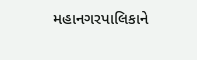મહાનગરપાલિકાને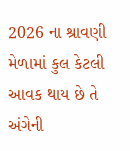2026 ના શ્રાવણી મેળામાં કુલ કેટલી આવક થાય છે તે અંગેની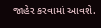જાહેર કરવામાં આવશે.